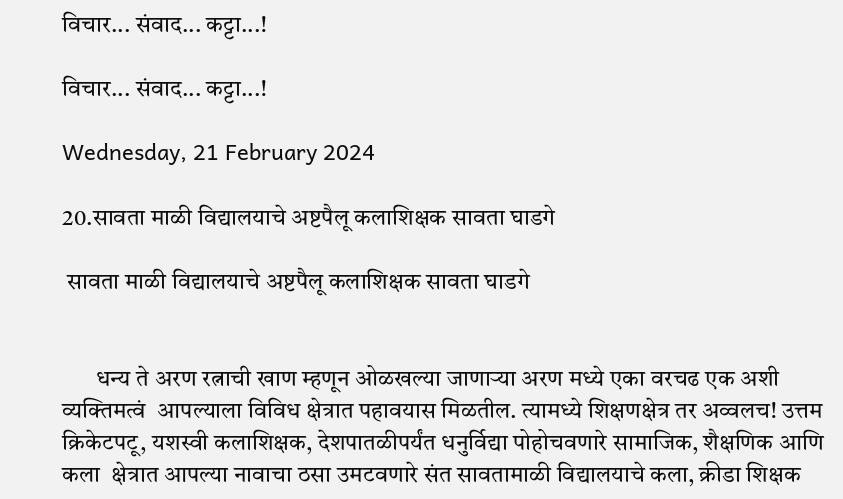विचार... संवाद... कट्टा...!

विचार... संवाद... कट्टा...!

Wednesday, 21 February 2024

20.सावता माळी विद्यालयाचे अष्टपैलू कलाशिक्षक सावता घाडगे

 सावता माळी विद्यालयाचे अष्टपैलू कलाशिक्षक सावता घाडगे


       धन्य ते अरण रत्नाची खाण म्हणून ओळखल्या जाणाऱ्या अरण मध्ये एका वरचढ एक अशी व्यक्तिमत्वं  आपल्याला विविध क्षेत्रात पहावयास मिळतील. त्यामध्ये शिक्षणक्षेत्र तर अव्वलच! उत्तम क्रिकेटपटू, यशस्वी कलाशिक्षक, देशपातळीपर्यंत धनुर्विद्या पोहोचवणारे सामाजिक, शैक्षणिक आणि कला  क्षेत्रात आपल्या नावाचा ठसा उमटवणारे संत सावतामाळी विद्यालयाचे कला, क्रीडा शिक्षक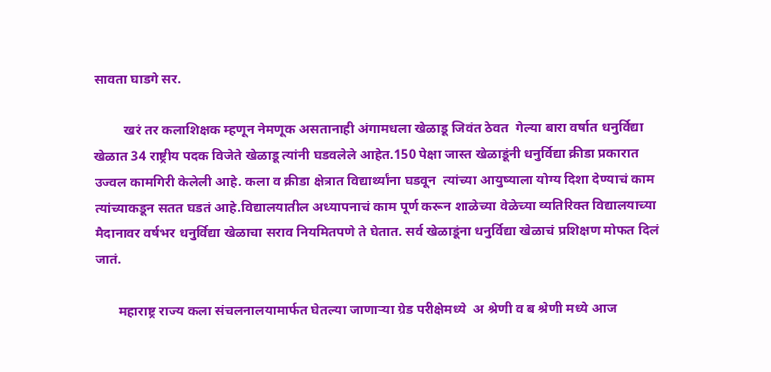सावता घाडगे सर.

         खरं तर कलाशिक्षक म्हणून नेमणूक असतानाही अंगामधला खेळाडू जिवंत ठेवत  गेल्या बारा वर्षात धनुर्विद्या खेळात 34 राष्ट्रीय पदक विजेते खेळाडू त्यांनी घडवलेले आहेत.150 पेक्षा जास्त खेळाडूंनी धनुर्विद्या क्रीडा प्रकारात उज्वल कामगिरी केलेली आहे. कला व क्रीडा क्षेत्रात विद्यार्थ्यांना घडवून  त्यांच्या आयुष्याला योग्य दिशा देण्याचं काम त्यांच्याकडून सतत घडतं आहे.विद्यालयातील अध्यापनाचं काम पूर्ण करून शाळेच्या वेळेच्या व्यतिरिक्त विद्यालयाच्या मैदानावर वर्षभर धनुर्विद्या खेळाचा सराव नियमितपणे ते घेतात. सर्व खेळाडूंना धनुर्विद्या खेळाचं प्रशिक्षण मोफत दिलं जातं.

       महाराष्ट्र राज्य कला संचलनालयामार्फत घेतल्या जाणाऱ्या ग्रेड परीक्षेमध्ये  अ श्रेणी व ब श्रेणी मध्ये आज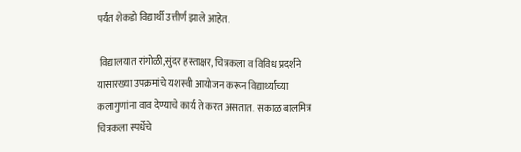पर्यंत शेकडो विद्यार्थी उत्तीर्ण झाले आहेत.

 विद्यालयात रांगोळी,सुंदर हस्ताक्षर, चित्रकला व विविध प्रदर्शने यासारख्या उपक्रमांचे यशस्वी आयोजन करून विद्यार्थ्यांच्या कलागुणांना वाव देण्याचे कार्य ते करत असतात.  सकाळ बालमित्र चित्रकला स्पर्धेचे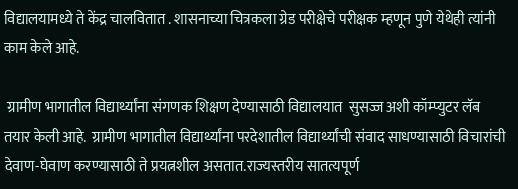विद्यालयामध्ये ते केंद्र चालवितात . शासनाच्या चित्रकला ग्रेड परीक्षेचे परीक्षक म्हणून पुणे येथेही त्यांनी काम केले आहे.

 ग्रामीण भागातील विद्यार्थ्यांना संगणक शिक्षण देण्यासाठी विद्यालयात  सुसज्ज अशी कॉम्प्युटर लॅब तयार केली आहे.  ग्रामीण भागातील विद्यार्थ्यांना परदेशातील विद्यार्थ्यांची संवाद साधण्यासाठी विचारांची देवाण-घेवाण करण्यासाठी ते प्रयत्नशील असतात.राज्यस्तरीय सातत्यपूर्ण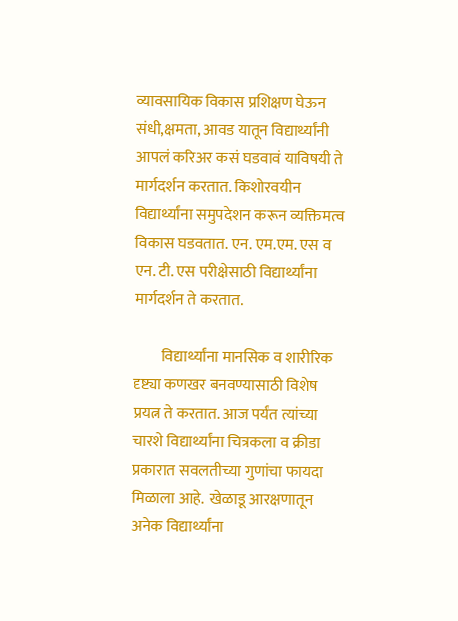व्यावसायिक विकास प्रशिक्षण घेऊन संधी,क्षमता, आवड यातून विद्यार्थ्यांनी आपलं करिअर कसं घडवावं याविषयी ते मार्गदर्शन करतात. किशोरवयीन विद्यार्थ्यांना समुपदेशन करून व्यक्तिमत्व विकास घडवतात. एन. एम.एम. एस व एन. टी. एस परीक्षेसाठी विद्यार्थ्यांना मार्गदर्शन ते करतात.

         विद्यार्थ्यांना मानसिक व शारीरिक दृष्ट्या कणखर बनवण्यासाठी विशेष प्रयत्न ते करतात. आज पर्यंत त्यांच्या चारशे विद्यार्थ्यांना चित्रकला व क्रीडा प्रकारात सवलतीच्या गुणांचा फायदा मिळाला आहे.  खेळाडू आरक्षणातून अनेक विद्यार्थ्यांना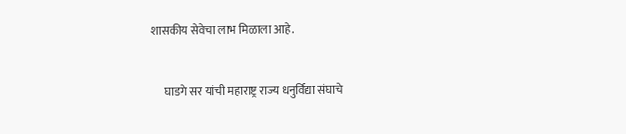शासकीय सेवेचा लाभ मिळाला आहे.


      घाडगे सर यांची महाराष्ट्र राज्य धनुर्विद्या संघाचे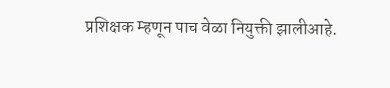प्रशिक्षक म्हणून पाच वेळा नियुक्ती झालीआहे.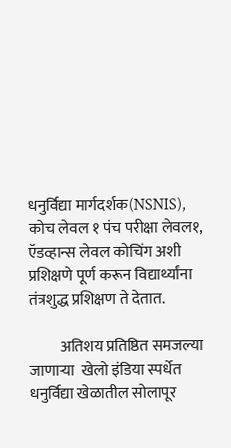धनुर्विद्या मार्गदर्शक(NSNIS), कोच लेवल १ पंच परीक्षा लेवल१, ऍडव्हान्स लेवल कोचिंग अशी प्रशिक्षणे पूर्ण करून विद्यार्थ्यांना तंत्रशुद्ध प्रशिक्षण ते देतात.

          अतिशय प्रतिष्ठित समजल्या जाणाऱ्या  खेलो इंडिया स्पर्धेत धनुर्विद्या खेळातील सोलापूर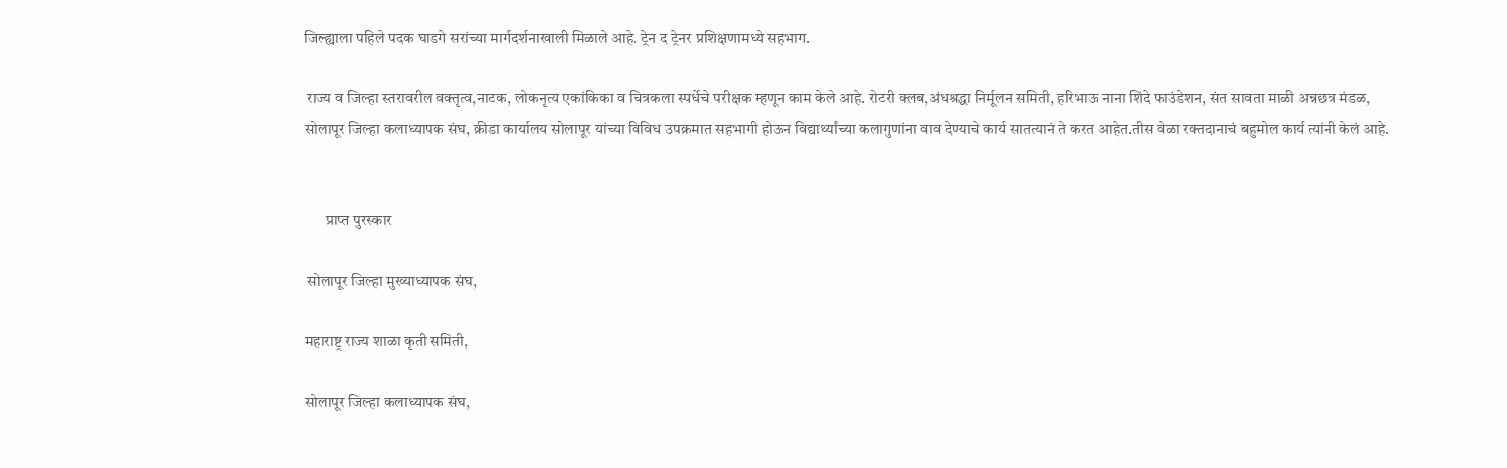जिल्ह्याला पहिले पदक घाडगे सरांच्या मार्गदर्शनाखाली मिळाले आहे. ट्रेन द ट्रेनर प्रशिक्षणामध्ये सहभाग.

 राज्य व जिल्हा स्तरावरील वक्तृत्व,नाटक, लोकनृत्य एकांकिका व चित्रकला स्पर्धेचे परीक्षक म्हणून काम केले आहे. रोटरी क्लब,अंधश्रद्धा निर्मूलन समिती, हरिभाऊ नाना शिंदे फाउंडेशन, संत सावता माळी अन्नछत्र मंडळ, सोलापूर जिल्हा कलाध्यापक संघ, क्रीडा कार्यालय सोलापूर यांच्या विविध उपक्रमात सहभागी होऊन विद्यार्थ्यांच्या कलागुणांना वाव देण्याचे कार्य सातत्यानं ते करत आहेत.तीस वेळा रक्तदानाचं बहुमोल कार्य त्यांनी केलं आहे.


       प्राप्त पुरस्कार

 सोलापूर जिल्हा मुख्याध्यापक संघ,

महाराष्ट्र राज्य शाळा कृती समिती,

सोलापूर जिल्हा कलाध्यापक संघ,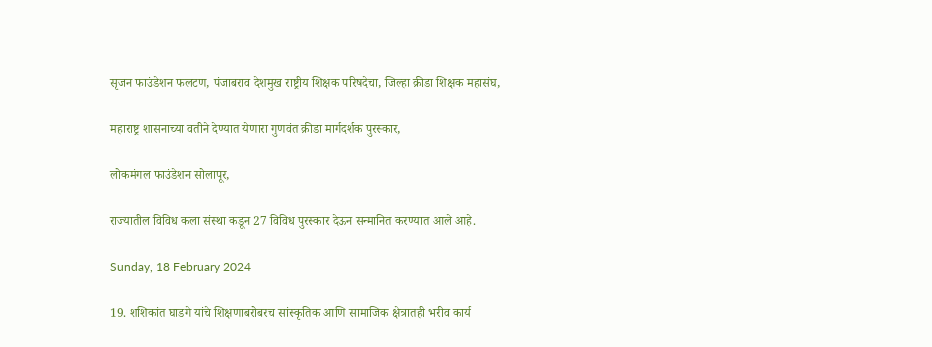सृजन फाउंडेशन फलटण, पंजाबराव देशमुख राष्ट्रीय शिक्षक परिषदेचा, जिल्हा क्रीडा शिक्षक महासंघ,

महाराष्ट्र शासनाच्या वतीने देण्यात येणारा गुणवंत क्रीडा मार्गदर्शक पुरस्कार,

लोकमंगल फाउंडेशन सोलापूर,

राज्यातील विविध कला संस्था कडून 27 विविध पुरस्कार देऊन सन्मानित करण्यात आले आहे.

Sunday, 18 February 2024

19. शशिकांत घाडगे यांचे शिक्षणाबरोबरच सांस्कृतिक आणि सामाजिक क्षेत्रातही भरीव कार्य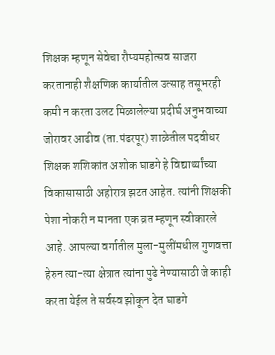शिक्षक म्हणून सेवेचा रौप्यमहोत्सव साजरा करतानाही शैक्षणिक कार्यातील उत्साह तसूभरही कमी न करता उलट मिळालेल्या प्रदीर्घ अनुभवाच्या जोरावर आढीव (ता.पंढरपूर) शाळेतील पदवीधर शिक्षक शशिकांत अशोक घाडगे हे विद्यार्थ्यांच्या विकासासाठी अहोरात्र झटत आहेत. त्यांनी शिक्षकी पेशा नोकरी न मानता एक व्रत म्हणून स्वीकारले आहे. आपल्या वर्गातील मुला-मुलींमधील गुणवत्ता हेरुन त्या-त्या क्षेत्रात त्यांना पुढे नेण्यासाठी जे काही करता येईल ते सर्वस्व झोकून देत घाडगे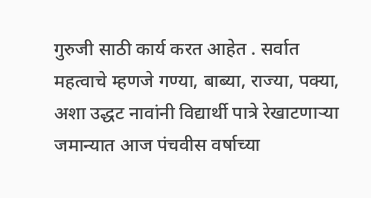गुरुजी साठी कार्य करत आहेत . सर्वात महत्वाचे म्हणजे गण्या, बाब्या, राज्या, पक्या, अशा उद्धट नावांनी विद्यार्थी पात्रे रेखाटणाऱ्या जमान्यात आज पंचवीस वर्षाच्या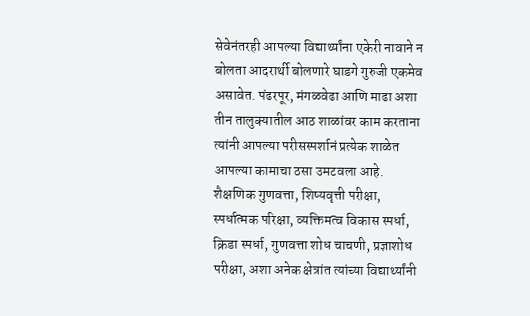सेवेनंतरही आपल्या विद्यार्थ्यांना एकेरी नावाने न बोलता आदरार्थी बोलणारे घाडगे गुरुजी एकमेव असावेत. पंढरपूर, मंगळवेढा आणि माढा अशा तीन तालुक्यातील आठ शाळांवर काम करताना त्यांनी आपल्या परीसस्पर्शानं प्रत्येक शाळेत आपल्या कामाचा ठसा उमटवला आहे. शैक्षणिक गुणवत्ता, शिष्यवृत्ती परीक्षा, स्पर्धात्मक परिक्षा, व्यक्तिमत्व विकास स्पर्धा, क्रिडा स्पर्धा, गुणवत्ता शोध चाचणी, प्रज्ञाशोध परीक्षा, अशा अनेक क्षेत्रांत त्यांच्या विद्यार्थ्यांनी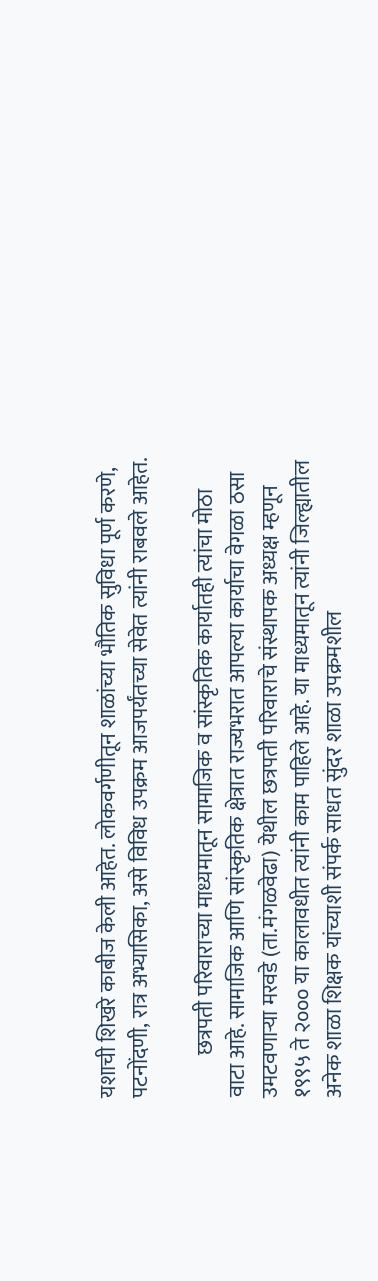यशाची शिखरे काबीज केली आहेत. लोकवर्गणीतून शाळांच्या भौतिक सुविधा पूर्ण करणे, पटनोंदणी, रात्र अभ्यासिका, असे विविध उपक्रम आजपर्यंतच्या सेवेत त्यांनी राबवले आहेत.

          छत्रपती परिवाराच्या माध्यमातून सामाजिक व सांस्कृतिक कार्यातही त्यांचा मोठा वाटा आहे. सामाजिक आणि सांस्कृतिक क्षेत्रात राज्यभरात आपल्या कार्याचा वेगळा ठसा उमटवणाऱ्या मरवडे (ता.मंगळवेढा) येथील छत्रपती परिवाराचे संस्थापक अध्यक्ष म्हणून १९९५ ते २००० या कालावधीत त्यांनी काम पाहिले आहे. या माध्यमातून त्यांनी जिल्ह्यातील अनेक शाळा शिक्षक यांच्याशी संपर्क साधत सुंदर शाळा उपक्रमशील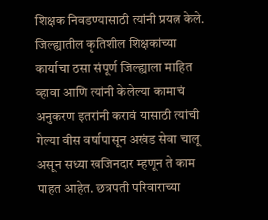शिक्षक निवडण्यासाठी त्यांनी प्रयत्न केले. जिल्ह्यातील कृतिशील शिक्षकांच्या कार्याचा ठसा संपूर्ण जिल्ह्याला माहित व्हावा आणि त्यांनी केलेल्या कामाचं अनुकरण इतरांनी करावं यासाठी त्यांची गेल्या वीस वर्षापासून अखंड सेवा चालू असून सध्या खजिनदार म्हणून ते काम पाहत आहेत. छत्रपती परिवाराच्या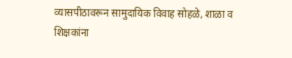व्यासपीठावरून सामुदायिक विवाह सोहळे, शाळा व शिक्षकांना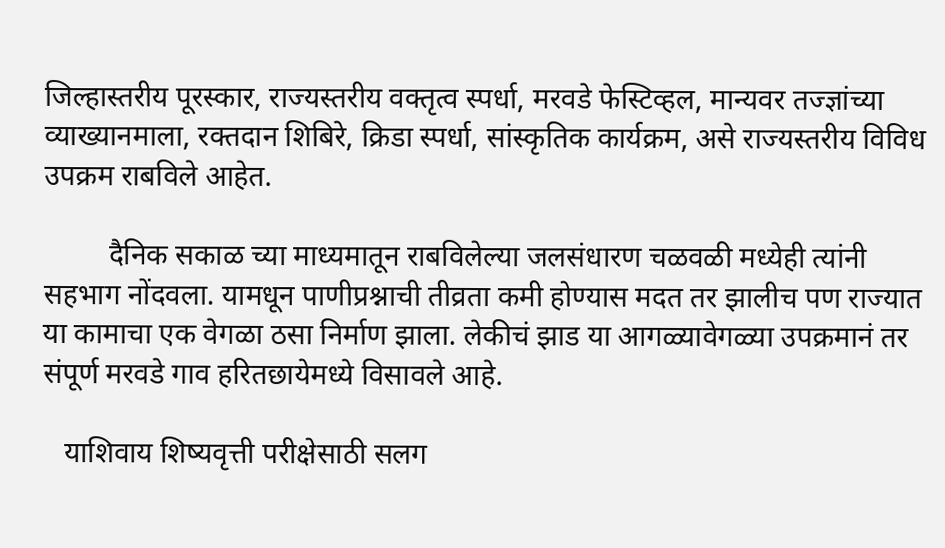जिल्हास्तरीय पूरस्कार, राज्यस्तरीय वक्तृत्व स्पर्धा, मरवडे फेस्टिव्हल, मान्यवर तज्ज्ञांच्या व्याख्यानमाला, रक्तदान शिबिरे, क्रिडा स्पर्धा, सांस्कृतिक कार्यक्रम, असे राज्यस्तरीय विविध उपक्रम राबविले आहेत.

         दैनिक सकाळ च्या माध्यमातून राबविलेल्या जलसंधारण चळवळी मध्येही त्यांनी सहभाग नोंदवला. यामधून पाणीप्रश्नाची तीव्रता कमी होण्यास मदत तर झालीच पण राज्यात या कामाचा एक वेगळा ठसा निर्माण झाला. लेकीचं झाड या आगळ्यावेगळ्या उपक्रमानं तर संपूर्ण मरवडे गाव हरितछायेमध्ये विसावले आहे.

   याशिवाय शिष्यवृत्ती परीक्षेसाठी सलग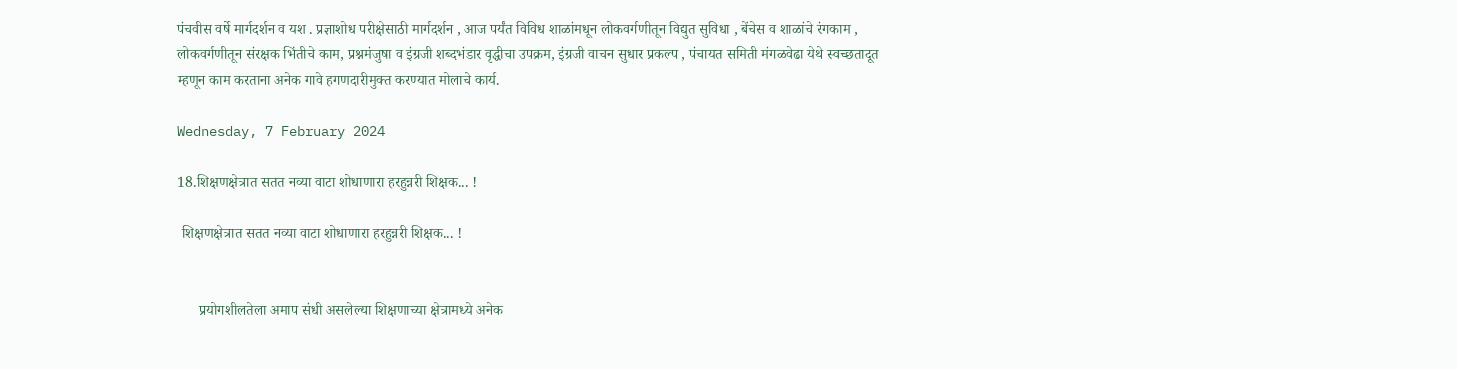पंचवीस वर्षे मार्गदर्शन व यश . प्रज्ञाशोध परीक्षेसाठी मार्गदर्शन , आज पर्यंत विविध शाळांमधून लोकवर्गणीतून विद्युत सुविधा , बेंचेस व शाळांचे रंगकाम , लोकवर्गणीतून संरक्षक भिंतीचे काम, प्रश्नमंजुषा व इंग्रजी शब्दभंडार वृद्धीचा उपक्रम, इंग्रजी वाचन सुधार प्रकल्प , पंचायत समिती मंगळवेढा येथे स्वच्छतादूत म्हणून काम करताना अनेक गावे हगणदारीमुक्त करण्यात मोलाचे कार्य.

Wednesday, 7 February 2024

18.शिक्षणक्षेत्रात सतत नव्या वाटा शोधाणारा हरहुन्नरी शिक्षक... !

 शिक्षणक्षेत्रात सतत नव्या वाटा शोधाणारा हरहुन्नरी शिक्षक... !


      प्रयोगशीलतेला अमाप संधी असलेल्या शिक्षणाच्या क्षेत्रामध्ये अनेक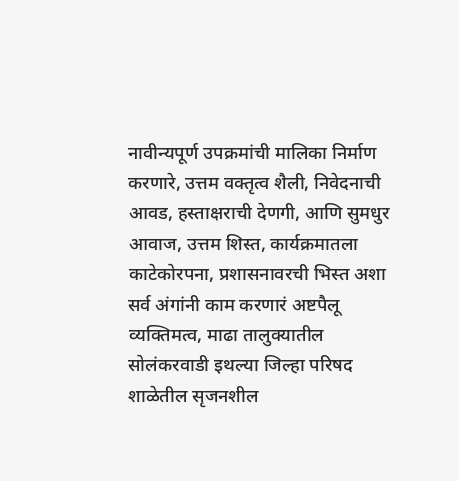नावीन्यपूर्ण उपक्रमांची मालिका निर्माण करणारे, उत्तम वक्तृत्व शैली, निवेदनाची आवड, हस्ताक्षराची देणगी, आणि सुमधुर आवाज, उत्तम शिस्त, कार्यक्रमातला काटेकोरपना, प्रशासनावरची भिस्त अशा सर्व अंगांनी काम करणारं अष्टपैलू व्यक्तिमत्व, माढा तालुक्यातील सोलंकरवाडी इथल्या जिल्हा परिषद शाळेतील सृजनशील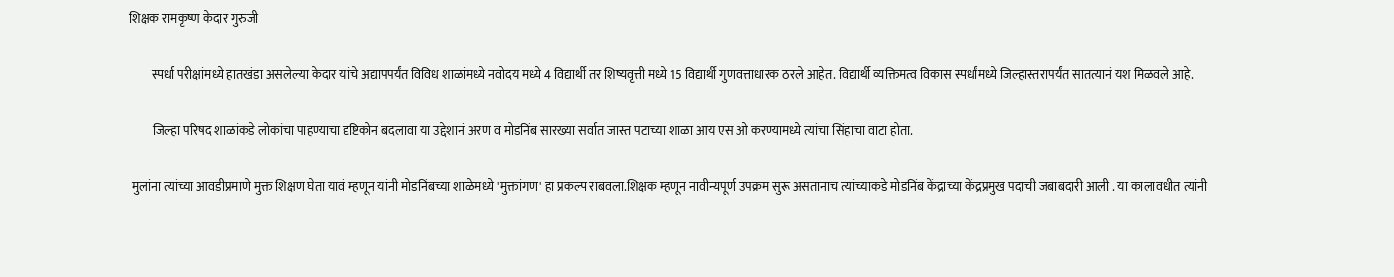शिक्षक रामकृष्ण केदार गुरुजी

         स्पर्धा परीक्षांमध्ये हातखंडा असलेल्या केदार यांचे अद्यापपर्यंत विविध शाळांमध्ये नवोदय मध्ये 4 विद्यार्थी तर शिष्यवृत्ती मध्ये 15 विद्यार्थी गुणवत्ताधारक ठरले आहेत. विद्यार्थी व्यक्तिमत्व विकास स्पर्धांमध्ये जिल्हास्तरापर्यंत सातत्यानं यश मिळवले आहे.

         जिल्हा परिषद शाळांकडे लोकांचा पाहण्याचा दृष्टिकोन बदलावा या उद्देशानं अरण व मोडनिंब सारख्या सर्वात जास्त पटाच्या शाळा आय एस ओ करण्यामध्ये त्यांचा सिंहाचा वाटा होता.

 मुलांना त्यांच्या आवडीप्रमाणे मुक्त शिक्षण घेता यावं म्हणून यांनी मोडनिंबच्या शाळेमध्ये 'मुक्तांगण' हा प्रकल्प राबवला.शिक्षक म्हणून नावीन्यपूर्ण उपक्रम सुरू असतानाच त्यांच्याकडे मोडनिंब केंद्राच्या केंद्रप्रमुख पदाची जबाबदारी आली . या कालावधीत त्यांनी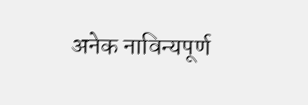अनेक नाविन्यपूर्ण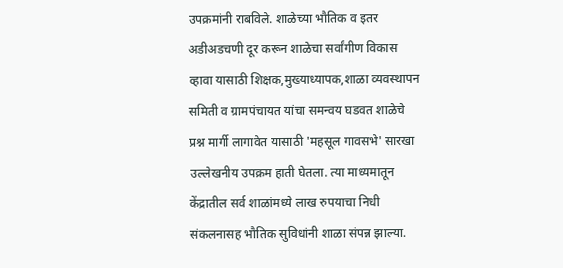उपक्रमांनी राबविले. शाळेच्या भौतिक व इतर अडीअडचणी दूर करून शाळेचा सर्वांगीण विकास व्हावा यासाठी शिक्षक,मुख्याध्यापक,शाळा व्यवस्थापन समिती व ग्रामपंचायत यांचा समन्वय घडवत शाळेचे प्रश्न मार्गी लागावेत यासाठी 'महसूल गावसभे' सारखा उल्लेखनीय उपक्रम हाती घेतला. त्या माध्यमातून केंद्रातील सर्व शाळांमध्ये लाख रुपयाचा निधी संकलनासह भौतिक सुविधांनी शाळा संपन्न झाल्या.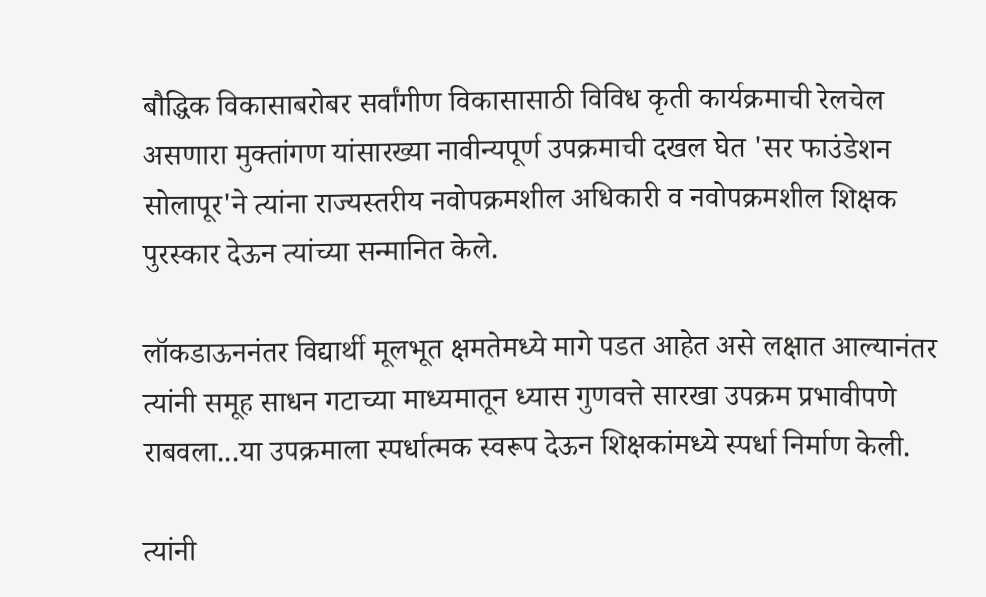बौद्धिक विकासाबरोबर सर्वांगीण विकासासाठी विविध कृती कार्यक्रमाची रेलचेल असणारा मुक्तांगण यांसारख्या नावीन्यपूर्ण उपक्रमाची दखल घेत 'सर फाउंडेशन सोलापूर'ने त्यांना राज्यस्तरीय नवोपक्रमशील अधिकारी व नवोपक्रमशील शिक्षक पुरस्कार देऊन त्यांच्या सन्मानित केले.

लॉकडाऊननंतर विद्यार्थी मूलभूत क्षमतेमध्ये मागे पडत आहेत असे लक्षात आल्यानंतर त्यांनी समूह साधन गटाच्या माध्यमातून ध्यास गुणवत्ते सारखा उपक्रम प्रभावीपणे राबवला...या उपक्रमाला स्पर्धात्मक स्वरूप देऊन शिक्षकांमध्ये स्पर्धा निर्माण केली.

त्यांनी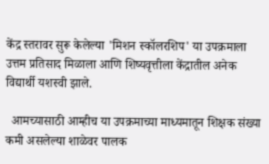केंद्र स्तरावर सुरू केलेल्या 'मिशन स्कॉलरशिप' या उपक्रमाला उत्तम प्रतिसाद मिळाला आणि शिष्यवृत्तीला केंद्रातील अनेक विद्यार्थी यशस्वी झाले.

  आमच्यासाठी आम्हीच या उपक्रमाच्या माध्यमातून शिक्षक संख्या कमी असलेल्या शाळेवर पालक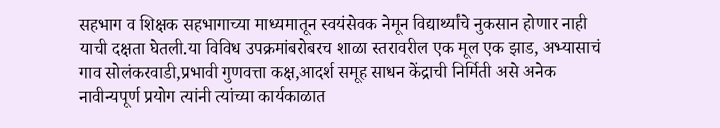सहभाग व शिक्षक सहभागाच्या माध्यमातून स्वयंसेवक नेमून विद्यार्थ्यांचे नुकसान होणार नाही याची दक्षता घेतली.या विविध उपक्रमांबरोबरच शाळा स्तरावरील एक मूल एक झाड, अभ्यासाचं गाव सोलंकरवाडी,प्रभावी गुणवत्ता कक्ष,आदर्श समूह साधन केंद्राची निर्मिती असे अनेक नावीन्यपूर्ण प्रयोग त्यांनी त्यांच्या कार्यकाळात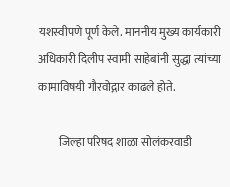यशस्वीपणे पूर्ण केले. माननीय मुख्य कार्यकारी अधिकारी दिलीप स्वामी साहेबांनी सुद्धा त्यांच्या कामाविषयी गौरवोद्गार काढले होते.

         जिल्हा परिषद शाळा सोलंकरवाडी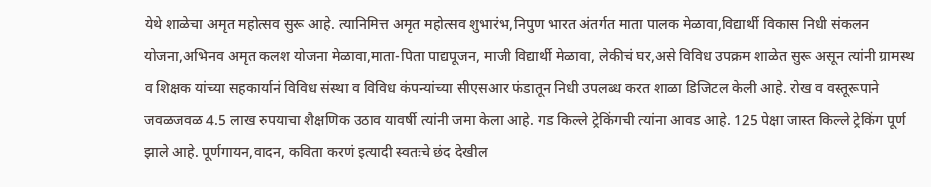येथे शाळेचा अमृत महोत्सव सुरू आहे. त्यानिमित्त अमृत महोत्सव शुभारंभ,निपुण भारत अंतर्गत माता पालक मेळावा,विद्यार्थी विकास निधी संकलन योजना,अभिनव अमृत कलश योजना मेळावा,माता-पिता पाद्यपूजन, माजी विद्यार्थी मेळावा, लेकीचं घर,असे विविध उपक्रम शाळेत सुरू असून त्यांनी ग्रामस्थ व शिक्षक यांच्या सहकार्यानं विविध संस्था व विविध कंपन्यांच्या सीएसआर फंडातून निधी उपलब्ध करत शाळा डिजिटल केली आहे. रोख व वस्तूरूपाने जवळजवळ 4.5 लाख रुपयाचा शैक्षणिक उठाव यावर्षी त्यांनी जमा केला आहे. गड किल्ले ट्रेकिंगची त्यांना आवड आहे. 125 पेक्षा जास्त किल्ले ट्रेकिंग पूर्ण झाले आहे. पूर्णगायन,वादन, कविता करणं इत्यादी स्वतःचे छंद देखील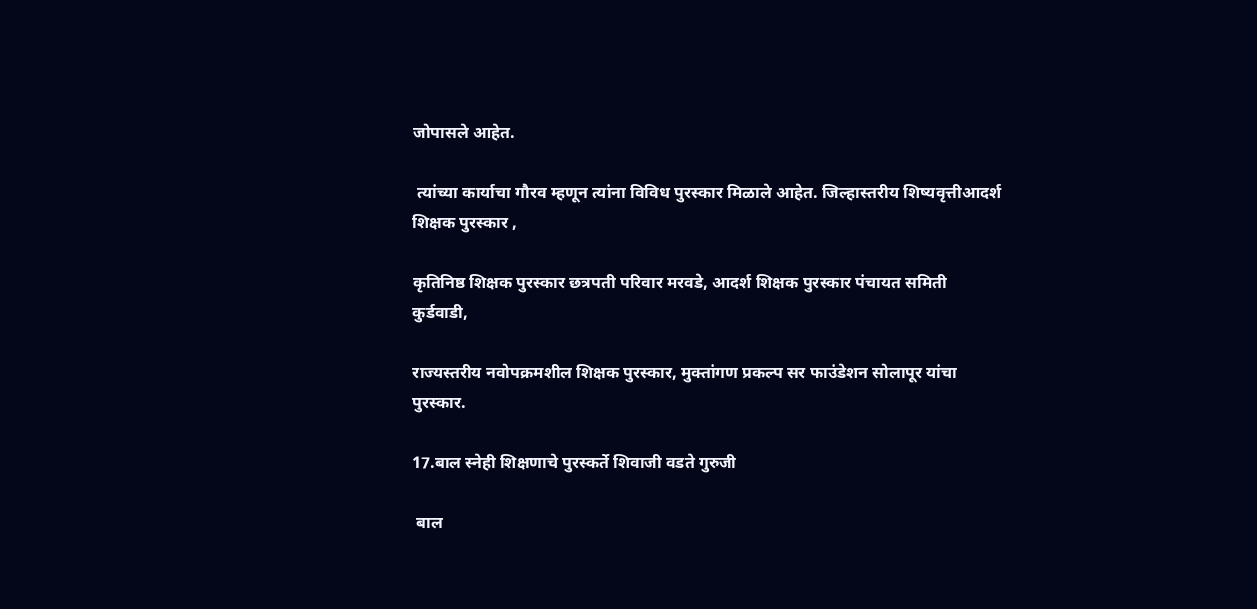जोपासले आहेत.

 त्यांच्या कार्याचा गौरव म्हणून त्यांना विविध पुरस्कार मिळाले आहेत. जिल्हास्तरीय शिष्यवृत्तीआदर्श शिक्षक पुरस्कार ,

कृतिनिष्ठ शिक्षक पुरस्कार छत्रपती परिवार मरवडे, आदर्श शिक्षक पुरस्कार पंचायत समिती कुर्डवाडी,

राज्यस्तरीय नवोपक्रमशील शिक्षक पुरस्कार, मुक्तांगण प्रकल्प सर फाउंडेशन सोलापूर यांचा पुरस्कार.

17.बाल स्नेही शिक्षणाचे पुरस्कर्ते शिवाजी वडते गुरुजी

 बाल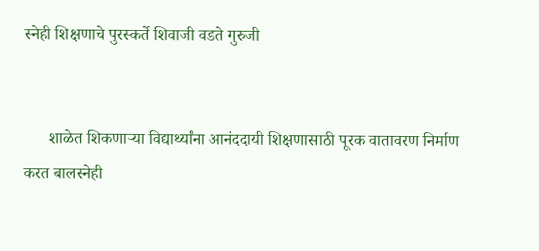स्नेही शिक्षणाचे पुरस्कर्ते शिवाजी वडते गुरुजी


      शाळेत शिकणाऱ्या विद्यार्थ्यांना आनंददायी शिक्षणासाठी पूरक वातावरण निर्माण करत बालस्नेही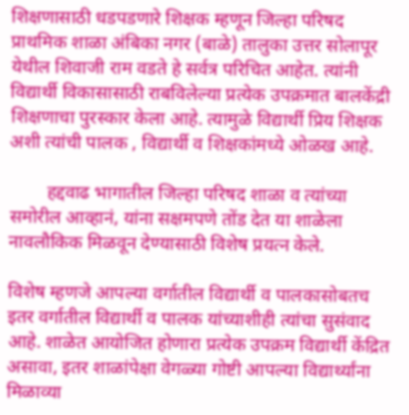शिक्षणासाठी धडपडणारे शिक्षक म्हणून जिल्हा परिषद प्राथमिक शाळा अंबिका नगर (बाळे) तालुका उत्तर सोलापूर येथील शिवाजी राम वडते हे सर्वत्र परिचित आहेत. त्यांनी विद्यार्थी विकासासाठी राबविलेल्या प्रत्येक उपक्रमात बालकेंद्री शिक्षणाचा पुरस्कार केला आहे. त्यामुळे विद्यार्थी प्रिय शिक्षक अशी त्यांची पालक , विद्यार्थी व शिक्षकांमध्ये ओळख आहे.

        हद्दवाढ भागातील जिल्हा परिषद शाळा व त्यांच्या समोरील आव्हानं, यांना सक्षमपणे तोंड देत या शाळेला नावलौकिक मिळवून देण्यासाठी विशेष प्रयत्न केले.

विशेष म्हणजे आपल्या वर्गातील विद्यार्थी व पालकासोबतच इतर वर्गातील विद्यार्थी व पालक यांच्याशीही त्यांचा सुसंवाद आहे. शाळेत आयोजित होणारा प्रत्येक उपक्रम विद्यार्थी केंद्रित असावा, इतर शाळांपेक्षा वेगळ्या गोष्टी आपल्या विद्यार्थ्यांना मिळाव्या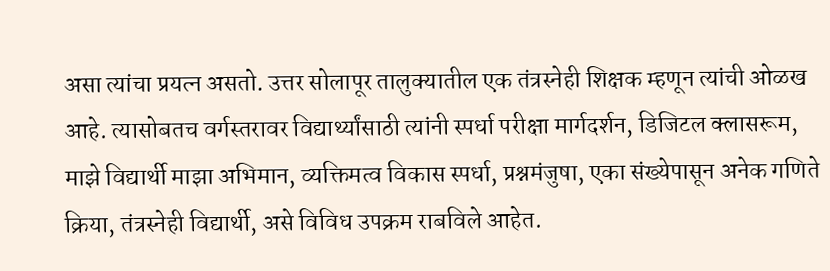असा त्यांचा प्रयत्न असतो. उत्तर सोलापूर तालुक्यातील एक तंत्रस्नेही शिक्षक म्हणून त्यांची ओळख आहे. त्यासोबतच वर्गस्तरावर विद्यार्थ्यांसाठी त्यांनी स्पर्धा परीक्षा मार्गदर्शन, डिजिटल क्लासरूम, माझे विद्यार्थी माझा अभिमान, व्यक्तिमत्व विकास स्पर्धा, प्रश्नमंजुषा, एका संख्येपासून अनेक गणिते क्रिया, तंत्रस्नेही विद्यार्थी, असे विविध उपक्रम राबविले आहेत.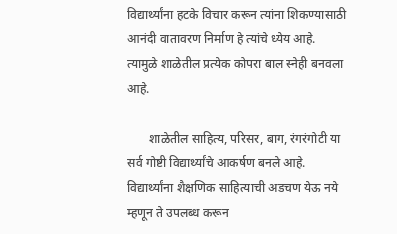विद्यार्थ्यांना हटके विचार करून त्यांना शिकण्यासाठी आनंदी वातावरण निर्माण हे त्यांचे ध्येय आहे. त्यामुळे शाळेतील प्रत्येक कोपरा बाल स्नेही बनवला आहे.

       शाळेतील साहित्य, परिसर, बाग, रंगरंगोटी या सर्व गोष्टी विद्यार्थ्यांचे आकर्षण बनले आहे. विद्यार्थ्यांना शैक्षणिक साहित्याची अडचण येऊ नये म्हणून ते उपलब्ध करून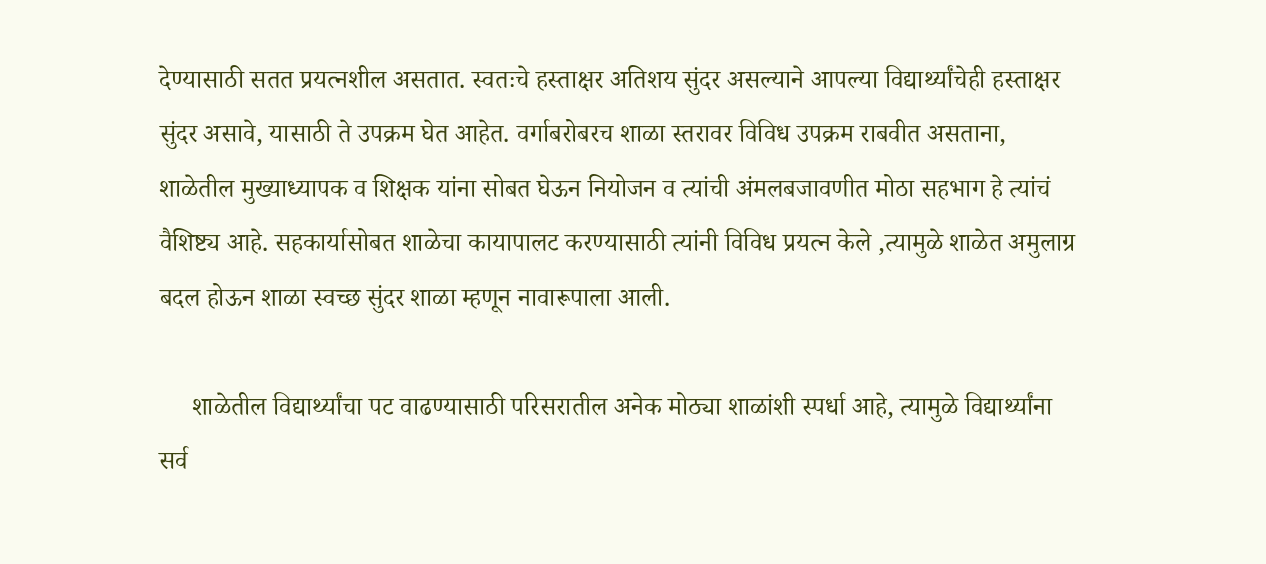देण्यासाठी सतत प्रयत्नशील असतात. स्वतःचे हस्ताक्षर अतिशय सुंदर असल्याने आपल्या विद्यार्थ्यांचेही हस्ताक्षर सुंदर असावे, यासाठी ते उपक्रम घेत आहेत. वर्गाबरोबरच शाळा स्तरावर विविध उपक्रम राबवीत असताना, शाळेतील मुख्याध्यापक व शिक्षक यांना सोबत घेऊन नियोजन व त्यांची अंमलबजावणीत मोठा सहभाग हे त्यांचं वैशिष्ट्य आहे. सहकार्यासोबत शाळेचा कायापालट करण्यासाठी त्यांनी विविध प्रयत्न केले ,त्यामुळे शाळेत अमुलाग्र बदल होऊन शाळा स्वच्छ सुंदर शाळा म्हणून नावारूपाला आली.

     शाळेतील विद्यार्थ्यांचा पट वाढण्यासाठी परिसरातील अनेक मोठ्या शाळांशी स्पर्धा आहे, त्यामुळे विद्यार्थ्यांना सर्व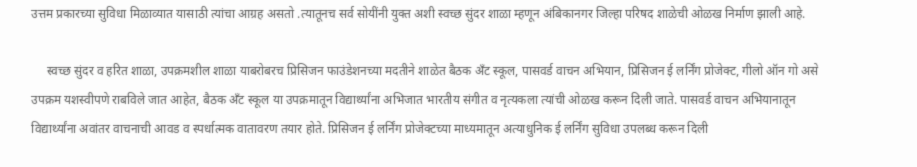उत्तम प्रकारच्या सुविधा मिळाव्यात यासाठी त्यांचा आग्रह असतो .त्यातूनच सर्व सोयींनी युक्त अशी स्वच्छ सुंदर शाळा म्हणून अंबिकानगर जिल्हा परिषद शाळेची ओळख निर्माण झाली आहे.

     स्वच्छ सुंदर व हरित शाळा, उपक्रमशील शाळा याबरोबरच प्रिसिजन फाउंडेशनच्या मदतीने शाळेत बैठक अँट स्कूल, पासवर्ड वाचन अभियान, प्रिसिजन ई लर्निंग प्रोजेक्ट, गीलो ऑन गो असे उपक्रम यशस्वीपणे राबविले जात आहेत, बैठक अँट स्कूल या उपक्रमातून विद्यार्थ्यांना अभिजात भारतीय संगीत व नृत्यकला त्यांची ओळख करून दिली जाते. पासवर्ड वाचन अभियानातून विद्यार्थ्यांना अवांतर वाचनाची आवड व स्पर्धात्मक वातावरण तयार होते. प्रिसिजन ई लर्निंग प्रोजेक्टच्या माध्यमातून अत्याधुनिक ई लर्निंग सुविधा उपलब्ध करून दिली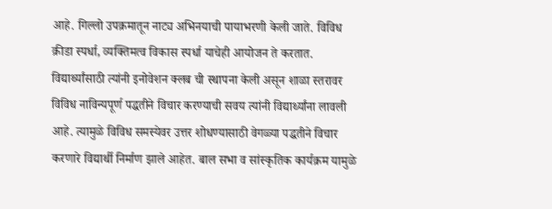आहे. गिल्लो उपक्रमातून नाट्य अभिनयाची पायाभरणी केली जाते. विविध क्रीडा स्पर्धा, व्यक्तिमत्व विकास स्पर्धा याचेही आयोजन ते करतात. विद्यार्थ्यांसाठी त्यांनी इनोवेशन क्लब ची स्थापना केली असून शाळा स्तरावर विविध नाविन्यपूर्ण पद्धतीने विचार करण्याची सवय त्यांनी विद्यार्थ्यांना लावली आहे. त्यामुळे विविध समस्येवर उत्तर शोधण्यासाठी वेगळ्या पद्धतीने विचार करणारे विद्यार्थी निर्माण झाले आहेत. बाल सभा व सांस्कृतिक कार्यक्रम यामुळे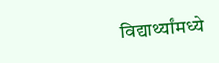विद्यार्थ्यांमध्ये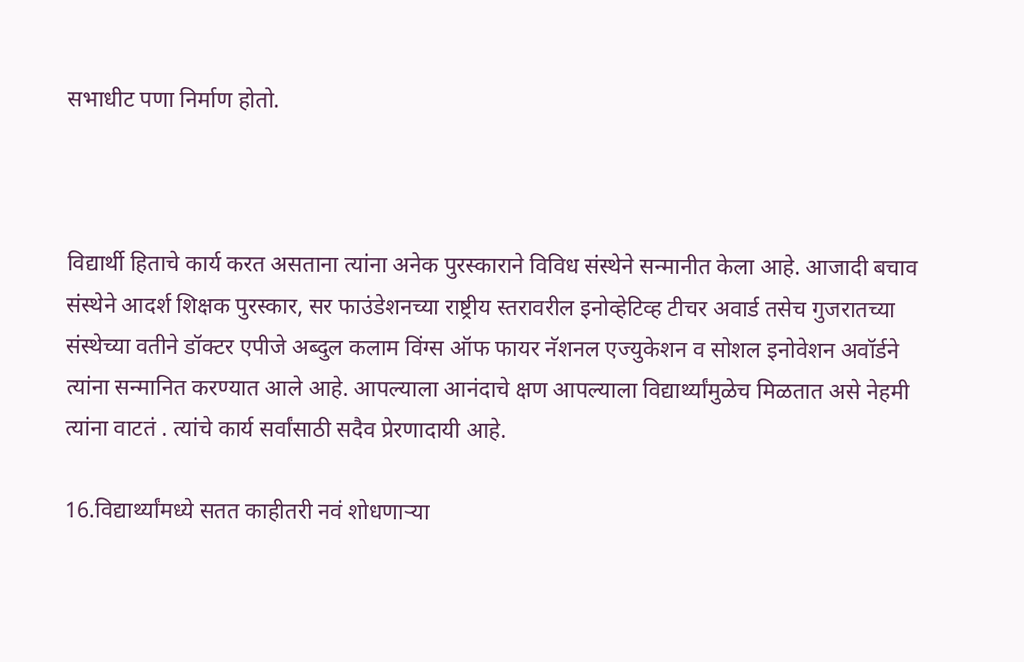सभाधीट पणा निर्माण होतो.



विद्यार्थी हिताचे कार्य करत असताना त्यांना अनेक पुरस्काराने विविध संस्थेने सन्मानीत केला आहे. आजादी बचाव संस्थेने आदर्श शिक्षक पुरस्कार, सर फाउंडेशनच्या राष्ट्रीय स्तरावरील इनोव्हेटिव्ह टीचर अवार्ड तसेच गुजरातच्या संस्थेच्या वतीने डॉक्टर एपीजे अब्दुल कलाम विंग्स ऑफ फायर नॅशनल एज्युकेशन व सोशल इनोवेशन अवॉर्डने त्यांना सन्मानित करण्यात आले आहे. आपल्याला आनंदाचे क्षण आपल्याला विद्यार्थ्यांमुळेच मिळतात असे नेहमी त्यांना वाटतं . त्यांचे कार्य सर्वांसाठी सदैव प्रेरणादायी आहे.

16.विद्यार्थ्यांमध्ये सतत काहीतरी नवं शोधणाऱ्या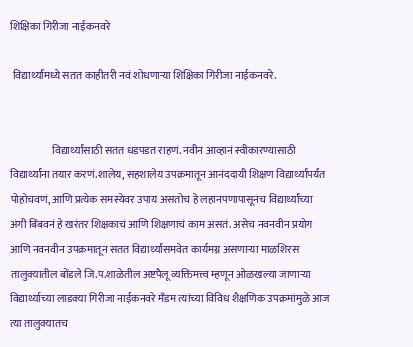शिक्षिका गिरीजा नाईकनवरे

 विद्यार्थ्यांमध्ये सतत काहीतरी नवं शोधणाऱ्या शिक्षिका गिरीजा नाईकनवरे.


                    विद्यार्थ्यांसाठी सतत धडपडत राहणं. नवीन आव्हानं स्वीकारण्यासाठी विद्यार्थ्यांना तयार करणं.शालेय, सहशालेय उपक्रमातून आनंददायी शिक्षण विद्यार्थ्यांपर्यंत पोहोचवणं, आणि प्रत्येक समस्येवर उपाय असतोच हे लहानपणापासूनच विद्यार्थ्यांच्या अंगी बिंबवनं हे खरंतर शिक्षकाचं आणि शिक्षणाचं काम असतं. असेच नवनवीन प्रयोग आणि नवनवीन उपक्रमातून सतत विद्यार्थ्यांसमवेत कार्यमग्न असणाऱ्या माळशिरस तालुक्यातील बोंडले जि.प.शाळेतील अष्टपैलू व्यक्तिमत्त्व म्हणून ओळखल्या जाणाऱ्या विद्यार्थ्याच्या लाडक्या गिरीजा नाईकनवरे मँडम त्यांच्या विविध शैक्षणिक उपक्रमांमुळे आज त्या तालुक्यातच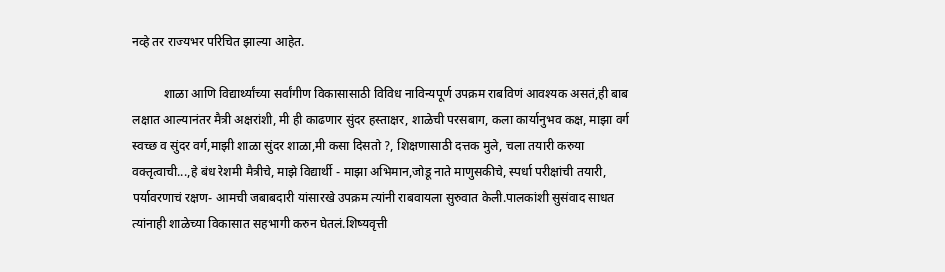नव्हे तर राज्यभर परिचित झाल्या आहेत.

          शाळा आणि विद्यार्थ्यांच्या सर्वांगीण विकासासाठी विविध नाविन्यपूर्ण उपक्रम राबविणं आवश्यक असतं,ही बाब लक्षात आल्यानंतर मैत्री अक्षरांशी, मी ही काढणार सुंदर हस्ताक्षर, शाळेची परसबाग, कला कार्यानुभव कक्ष, माझा वर्ग स्वच्छ व सुंदर वर्ग,माझी शाळा सुंदर शाळा,मी कसा दिसतो ?, शिक्षणासाठी दत्तक मुले, चला तयारी करुया वक्तृत्वाची...,हे बंध रेशमी मैत्रीचे, माझे विद्यार्थी - माझा अभिमान,जोडू नाते माणुसकीचे, स्पर्धा परीक्षांची तयारी, पर्यावरणाचं रक्षण- आमची जबाबदारी यांसारखे उपक्रम त्यांनी राबवायला सुरुवात केली.पालकांशी सुसंवाद साधत त्यांनाही शाळेच्या विकासात सहभागी करुन घेतलं.शिष्यवृत्ती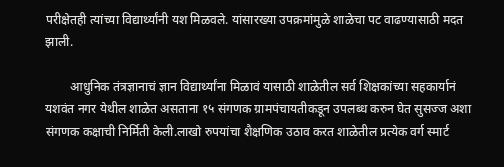परीक्षेतही त्यांच्या विद्यार्थ्यांनी यश मिळवले. यांसारख्या उपक्रमांमुळे शाळेचा पट वाढण्यासाठी मदत झाली.

        आधुनिक तंत्रज्ञानाचं ज्ञान विद्यार्थ्यांना मिळावं यासाठी शाळेतील सर्व शिक्षकांच्या सहकार्यानं यशवंत नगर येथील शाळेत असताना १५ संगणक ग्रामपंचायतीकडून उपलब्ध करुन घेत सुसज्ज अशा संगणक कक्षाची निर्मिती केली.लाखो रुपयांचा शैक्षणिक उठाव करत शाळेतील प्रत्येक वर्ग स्मार्ट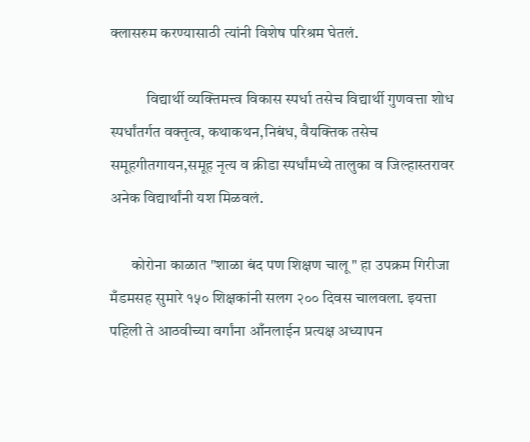क्लासरुम करण्यासाठी त्यांनी विशेष परिश्रम घेतलं.

            विद्यार्थी व्यक्तिमत्त्व विकास स्पर्धा तसेच विद्यार्थी गुणवत्ता शोध स्पर्धांतर्गत वक्तृत्व, कथाकथन,निबंध, वैयक्तिक तसेच समूहगीतगायन,समूह नृत्य व क्रीडा स्पर्धांमध्ये तालुका व जिल्हास्तरावर अनेक विद्यार्थांनी यश मिळवलं.

       कोरोना काळात "शाळा बंद पण शिक्षण चालू " हा उपक्रम गिरीजा मँडमसह सुमारे १५० शिक्षकांनी सलग २०० दिवस चालवला. इयत्ता पहिली ते आठवीच्या वर्गांना आँनलाईन प्रत्यक्ष अध्यापन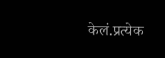केलं.प्रत्येक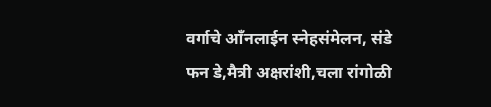वर्गाचे आँनलाईन स्नेहसंमेलन, संडे फन डे,मैत्री अक्षरांशी,चला रांगोळी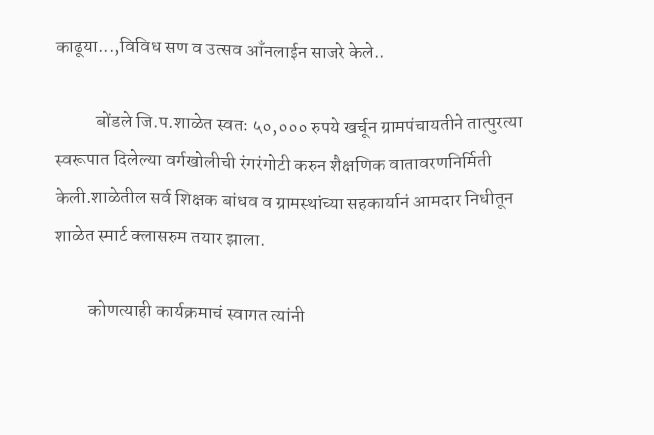काढूया...,विविध सण व उत्सव आँनलाईन साजरे केले..

           बोंडले जि.प.शाळेत स्वतः ५०,००० रुपये खर्चून ग्रामपंचायतीने तात्पुरत्या स्वरूपात दिलेल्या वर्गखोलीची रंगरंगोटी करुन शैक्षणिक वातावरणनिर्मिती केली.शाळेतील सर्व शिक्षक बांधव व ग्रामस्थांच्या सहकार्यानं आमदार निधीतून शाळेत स्मार्ट क्लासरुम तयार झाला.

         कोणत्याही कार्यक्रमाचं स्वागत त्यांनी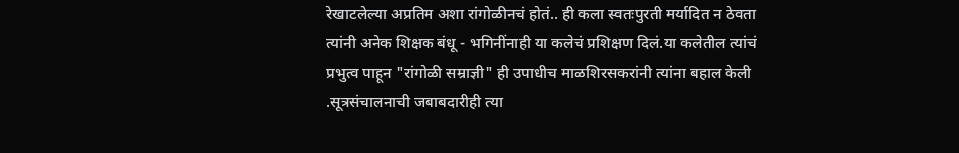रेखाटलेल्या अप्रतिम अशा रांगोळीनचं होतं.. ही कला स्वतःपुरती मर्यादित न ठेवता त्यांनी अनेक शिक्षक बंधू - भगिनींनाही या कलेचं प्रशिक्षण दिलं.या कलेतील त्यांचं प्रभुत्व पाहून "रांगोळी सम्राज्ञी" ही उपाधीच माळशिरसकरांनी त्यांना बहाल केली .सूत्रसंचालनाची जबाबदारीही त्या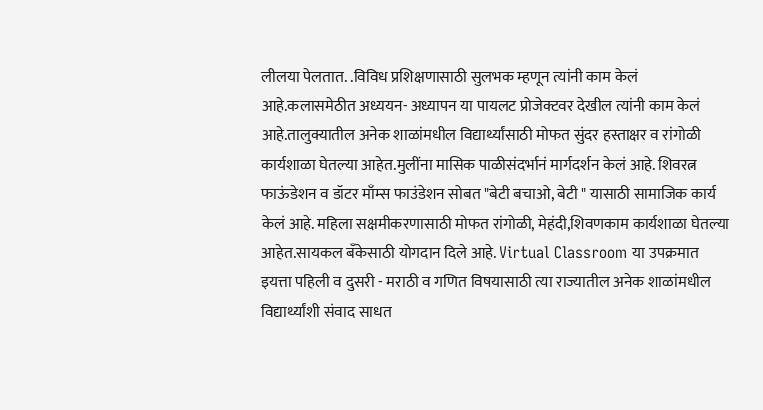लीलया पेलतात. .विविध प्रशिक्षणासाठी सुलभक म्हणून त्यांनी काम केलं आहे.कलासमेठीत अध्ययन- अध्यापन या पायलट प्रोजेक्टवर देखील त्यांनी काम केलं आहे.तालुक्यातील अनेक शाळांमधील विद्यार्थ्यांसाठी मोफत सुंदर हस्ताक्षर व रांगोळी कार्यशाळा घेतल्या आहेत.मुलींना मासिक पाळीसंदर्भानं मार्गदर्शन केलं आहे. शिवरत्न फाऊंडेशन व डॉटर माँम्स फाउंडेशन सोबत "बेटी बचाओ, बेटी " यासाठी सामाजिक कार्य केलं आहे. महिला सक्षमीकरणासाठी मोफत रांगोळी, मेहंदी,शिवणकाम कार्यशाळा घेतल्या आहेत.सायकल बँकेसाठी योगदान दिले आहे. Virtual Classroom या उपक्रमात इयत्ता पहिली व दुसरी - मराठी व गणित विषयासाठी त्या राज्यातील अनेक शाळांमधील विद्यार्थ्यांशी संवाद साधत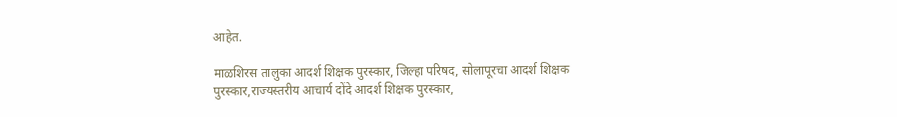आहेत.

माळशिरस तालुका आदर्श शिक्षक पुरस्कार, जिल्हा परिषद, सोलापूरचा आदर्श शिक्षक पुरस्कार,राज्यस्तरीय आचार्य दोंदे आदर्श शिक्षक पुरस्कार,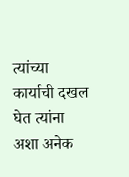त्यांच्या कार्याची दखल घेत त्यांना अशा अनेक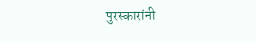पुरस्कारांनी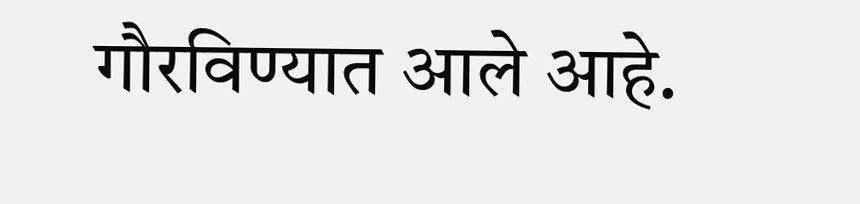गौरविण्यात आले आहे.